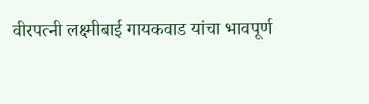वीरपत्नी लक्ष्मीबाई गायकवाड यांचा भावपूर्ण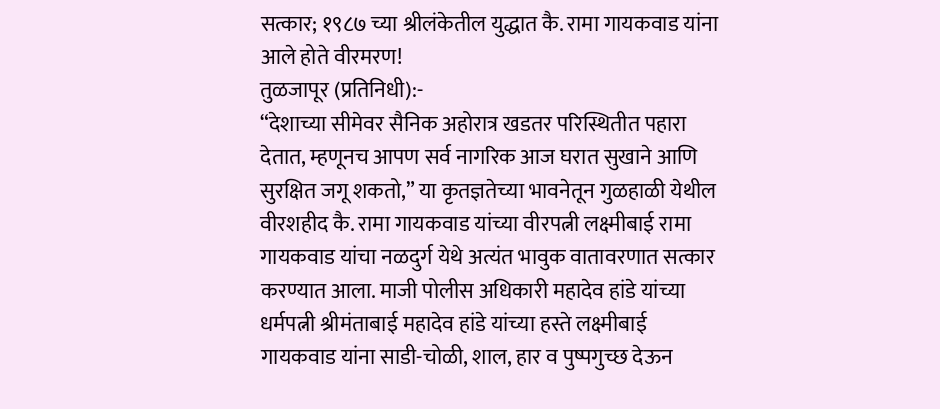सत्कार; १९८७ च्या श्रीलंकेतील युद्धात कै. रामा गायकवाड यांना आले होते वीरमरण!
तुळजापूर (प्रतिनिधी):-
“देशाच्या सीमेवर सैनिक अहोरात्र खडतर परिस्थितीत पहारा देतात, म्हणूनच आपण सर्व नागरिक आज घरात सुखाने आणि सुरक्षित जगू शकतो,” या कृतज्ञतेच्या भावनेतून गुळहाळी येथील वीरशहीद कै. रामा गायकवाड यांच्या वीरपत्नी लक्ष्मीबाई रामा गायकवाड यांचा नळदुर्ग येथे अत्यंत भावुक वातावरणात सत्कार करण्यात आला. माजी पोलीस अधिकारी महादेव हांडे यांच्या धर्मपत्नी श्रीमंताबाई महादेव हांडे यांच्या हस्ते लक्ष्मीबाई गायकवाड यांना साडी-चोळी, शाल, हार व पुष्पगुच्छ देऊन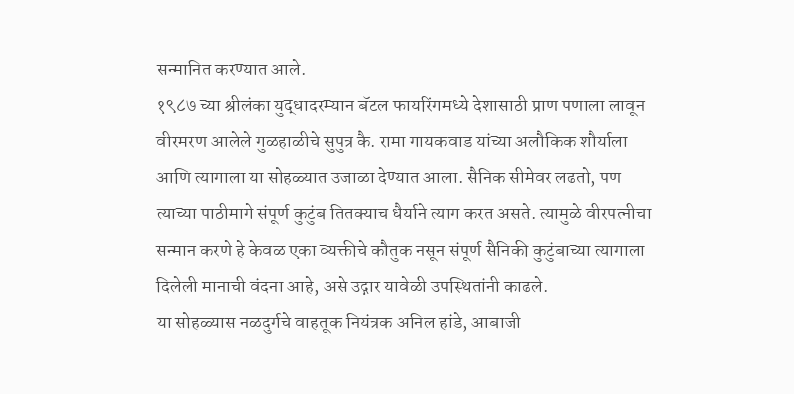सन्मानित करण्यात आले.
१९८७ च्या श्रीलंका युद्धादरम्यान बॅटल फायरिंगमध्ये देशासाठी प्राण पणाला लावून वीरमरण आलेले गुळहाळीचे सुपुत्र कै. रामा गायकवाड यांच्या अलौकिक शौर्याला आणि त्यागाला या सोहळ्यात उजाळा देण्यात आला. सैनिक सीमेवर लढतो, पण त्याच्या पाठीमागे संपूर्ण कुटुंब तितक्याच धैर्याने त्याग करत असते. त्यामुळे वीरपत्नीचा सन्मान करणे हे केवळ एका व्यक्तीचे कौतुक नसून संपूर्ण सैनिकी कुटुंबाच्या त्यागाला दिलेली मानाची वंदना आहे, असे उद्गार यावेळी उपस्थितांनी काढले.
या सोहळ्यास नळदुर्गचे वाहतूक नियंत्रक अनिल हांडे, आबाजी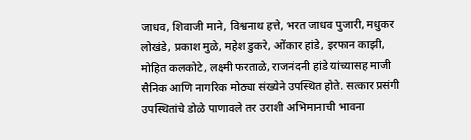जाधव, शिवाजी माने, विश्वनाथ हत्ते, भरत जाधव पुजारी, मधुकर लोखंडे, प्रकाश मुळे, महेश डुकरे, ओंकार हांडे, इरफान काझी, मोहित कलकोटे, लक्ष्मी फरताळे, राजनंदनी हांडे यांच्यासह माजी सैनिक आणि नागरिक मोठ्या संख्येने उपस्थित होते. सत्कार प्रसंगी उपस्थितांचे डोळे पाणावले तर उराशी अभिमानाची भावना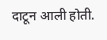दाटून आली होती.